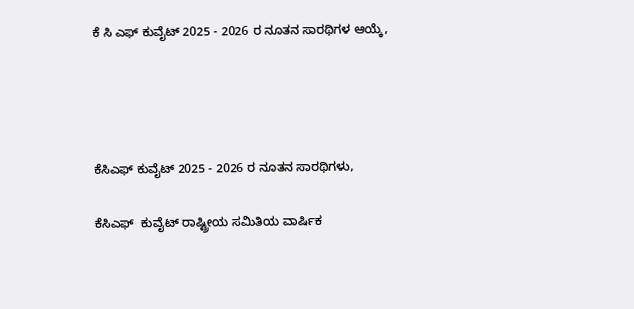ಕೆ ಸಿ ಎಫ್ ಕುವೈಟ್ 2025 - 2026 ರ ನೂತನ ಸಾರಥಿಗಳ ಆಯ್ಕೆ,




ಕೆಸಿಎಫ್ ಕುವೈಟ್ 2025 - 2026 ರ ನೂತನ ಸಾರಥಿಗಳು,

ಕೆಸಿಎಫ್  ಕುವೈಟ್ ರಾಷ್ಟ್ರೀಯ ಸಮಿತಿಯ ವಾರ್ಷಿಕ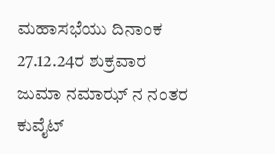ಮಹಾಸಭೆಯು ದಿನಾಂಕ 27.12.24ರ ಶುಕ್ರವಾರ ಜುಮಾ ನಮಾಝ್ ನ ನಂತರ ಕುವೈಟ್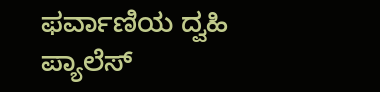ಫರ್ವಾಣಿಯ ದ್ವಹಿ ಪ್ಯಾಲೆಸ್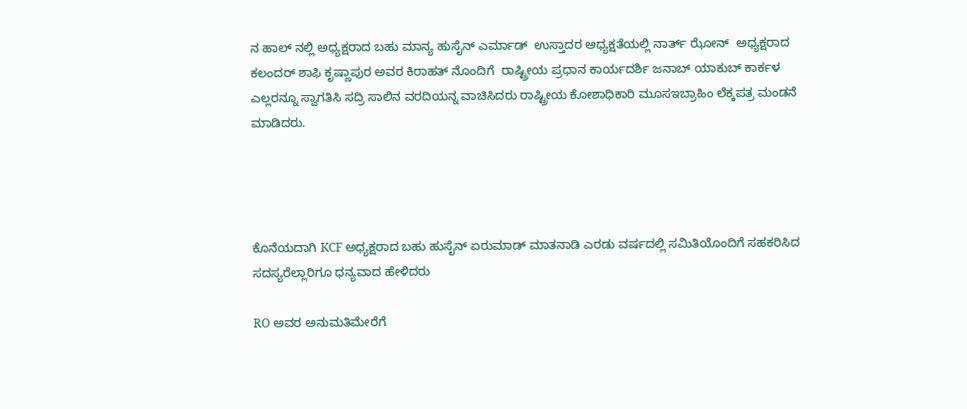ನ ಹಾಲ್ ನಲ್ಲಿ ಅಧ್ಯಕ್ಷರಾದ ಬಹು ಮಾನ್ಯ ಹುಸೈನ್ ಎರ್ಮಾಡ್  ಉಸ್ತಾದರ ಅಧ್ಯಕ್ಷತೆಯಲ್ಲಿ ನಾರ್ತ್ ಝೋನ್  ಅಧ್ಯಕ್ಷರಾದ ಕಲಂದರ್ ಶಾಫಿ ಕೃಷ್ಣಾಪುರ ಅವರ ಕಿರಾಹತ್ ನೊಂದಿಗೆ  ರಾಷ್ಟ್ರೀಯ ಪ್ರಧಾನ ಕಾರ್ಯದರ್ಶಿ ಜನಾಬ್ ಯಾಕುಬ್ ಕಾರ್ಕಳ ಎಲ್ಲರನ್ನೂ ಸ್ವಾಗತಿಸಿ ಸದ್ರಿ ಸಾಲಿನ ವರದಿಯನ್ನ ವಾಚಿಸಿದರು ರಾಷ್ಟ್ರೀಯ ಕೋಶಾಧಿಕಾರಿ ಮೂಸಇಬ್ರಾಹಿಂ ಲೆಕ್ಕಪತ್ರ ಮಂಡನೆ ಮಾಡಿದರು.




ಕೊನೆಯದಾಗಿ KCF ಅಧ್ಯಕ್ಷರಾದ ಬಹು ಹುಸೈನ್ ಏರುಮಾಡ್ ಮಾತನಾಡಿ ಎರಡು ವರ್ಷದಲ್ಲಿ ಸಮಿತಿಯೊಂದಿಗೆ ಸಹಕರಿಸಿದ ಸದಸ್ಯರೆಲ್ಲಾರಿಗೂ ಧನ್ಯವಾದ ಹೇಳಿದರು

RO ಅವರ ಅನುಮತಿಮೇರೆಗೆ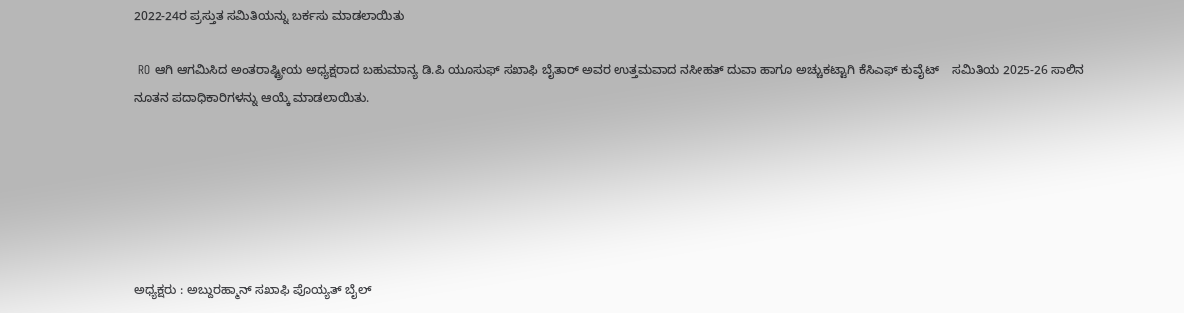2022-24ರ ಪ್ರಸ್ತುತ ಸಮಿತಿಯನ್ನು ಬರ್ಕಸು ಮಾಡಲಾಯಿತು

 RO ಆಗಿ ಆಗಮಿಸಿದ ಅಂತರಾಷ್ಟ್ರೀಯ ಅಧ್ಯಕ್ಷರಾದ ಬಹುಮಾನ್ಯ ಡಿ.ಪಿ ಯೂಸುಫ್ ಸಖಾಫಿ ಬೈತಾರ್ ಅವರ ಉತ್ತಮವಾದ ನಸೀಹತ್ ದುವಾ ಹಾಗೂ ಅಚ್ಚುಕಟ್ಟಾಗಿ ಕೆಸಿಎಫ್ ಕುವೈಟ್    ಸಮಿತಿಯ 2025-26 ಸಾಲಿನ ನೂತನ ಪದಾಧಿಕಾರಿಗಳನ್ನು ಆಯ್ಕೆ ಮಾಡಲಾಯಿತು.






ಅಧ್ಯಕ್ಷರು : ಅಬ್ದುರಹ್ಮಾನ್ ಸಖಾಫಿ ಪೊಯ್ಯತ್ ಬೈಲ್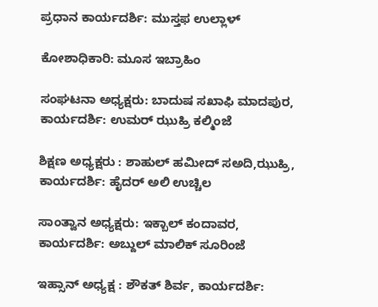ಪ್ರಧಾನ ಕಾರ್ಯದರ್ಶಿ: ಮುಸ್ತಫ ಉಲ್ಲಾಳ್

ಕೋಶಾಧಿಕಾರಿ: ಮೂಸ ಇಬ್ರಾಹಿಂ

ಸಂಘಟನಾ ಅಧ್ಯಕ್ಷರು: ಬಾದುಷ ಸಖಾಫಿ ಮಾದಪುರ, ಕಾರ್ಯದರ್ಶಿ: ಉಮರ್ ಝುಹ್ರಿ ಕಲ್ಮಿಂಜೆ

ಶಿಕ್ಷಣ ಅಧ್ಯಕ್ಷರು : ಶಾಹುಲ್ ಹಮೀದ್ ಸಅದಿ,ಝುಹ್ರಿ, ಕಾರ್ಯದರ್ಶಿ: ಹೈದರ್ ಅಲಿ ಉಚ್ಚಿಲ

ಸಾಂತ್ವಾನ ಅಧ್ಯಕ್ಷರು: ಇಕ್ಬಾಲ್ ಕಂದಾವರ, ಕಾರ್ಯದರ್ಶಿ: ಅಬ್ದುಲ್ ಮಾಲಿಕ್ ಸೂರಿಂಜೆ

ಇಹ್ಸಾನ್ ಅಧ್ಯಕ್ಷ : ಶೌಕತ್ ಶಿರ್ವ, ಕಾರ್ಯದರ್ಶಿ: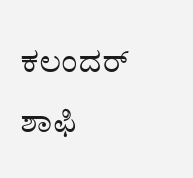ಕಲಂದರ್ ಶಾಫಿ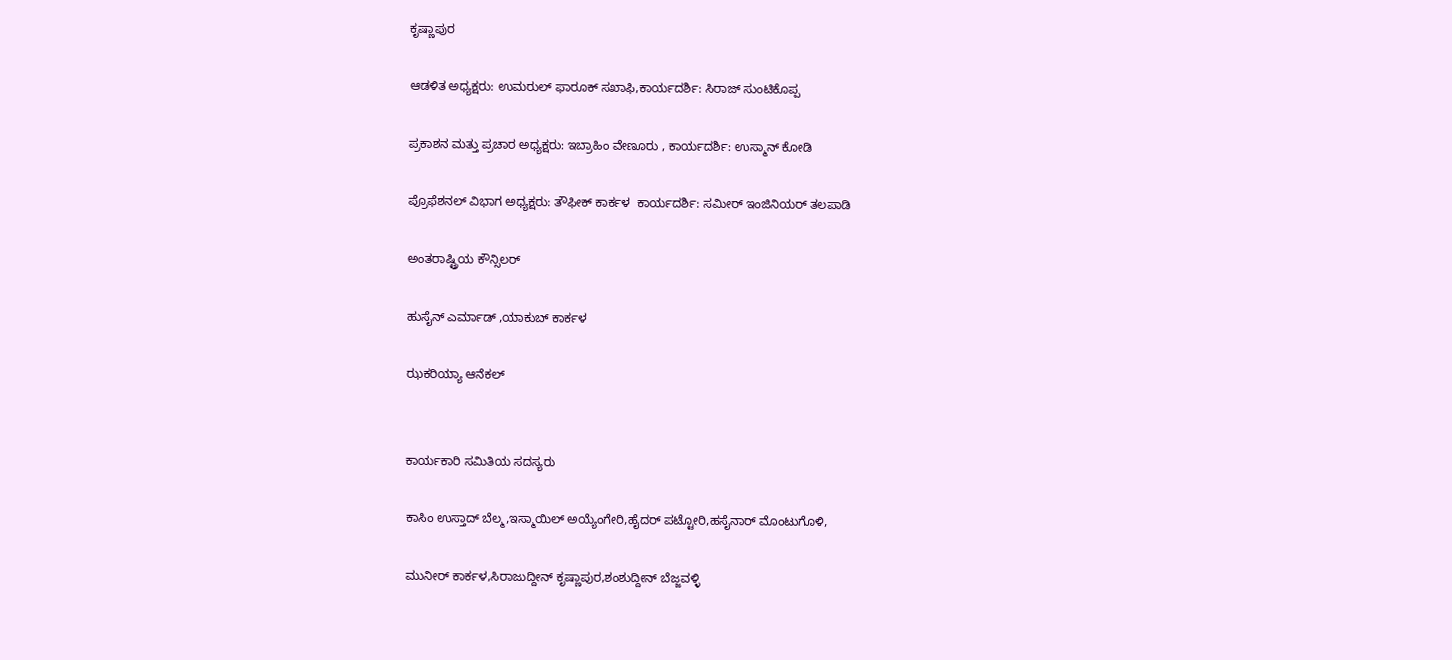ಕೃಷ್ಣಾಪುರ

ಆಡಳಿತ ಅಧ್ಯಕ್ಷರು: ಉಮರುಲ್ ಫಾರೂಕ್ ಸಖಾಫಿ,ಕಾರ್ಯದರ್ಶಿ: ಸಿರಾಜ್ ಸುಂಟಿಕೊಪ್ಪ

ಪ್ರಕಾಶನ ಮತ್ತು ಪ್ರಚಾರ ಅಧ್ಯಕ್ಷರು: ಇಬ್ರಾಹಿಂ ವೇಣೂರು , ಕಾರ್ಯದರ್ಶಿ: ಉಸ್ಮಾನ್ ಕೋಡಿ

ಪ್ರೊಫೆಶನಲ್ ವಿಭಾಗ ಅಧ್ಯಕ್ಷರು: ತೌಫೀಕ್ ಕಾರ್ಕಳ  ಕಾರ್ಯದರ್ಶಿ: ಸಮೀರ್ ಇಂಜಿನಿಯರ್ ತಲಪಾಡಿ

ಅಂತರಾಷ್ಟ್ರಿಯ ಕೌನ್ಸಿಲರ್

ಹುಸೈನ್ ಎರ್ಮಾಡ್ ,ಯಾಕುಬ್ ಕಾರ್ಕಳ

ಝಕರಿಯ್ಯಾ ಆನೆಕಲ್


ಕಾರ್ಯಕಾರಿ ಸಮಿತಿಯ ಸದಸ್ಯರು

ಕಾಸಿಂ ಉಸ್ತಾದ್ ಬೆಲ್ಮ,ಇಸ್ಮಾಯಿಲ್ ಅಯ್ಯೆಂಗೇರಿ,ಹೈದರ್ ಪಟ್ಟೋರಿ,ಹಸೈನಾರ್ ಮೊಂಟುಗೊಳಿ,

ಮುನೀರ್ ಕಾರ್ಕಳ,ಸಿರಾಜುದ್ದೀನ್ ಕೃಷ್ಣಾಪುರ,ಶಂಶುದ್ದೀನ್ ಬೆಜ್ಜವಳ್ಳಿ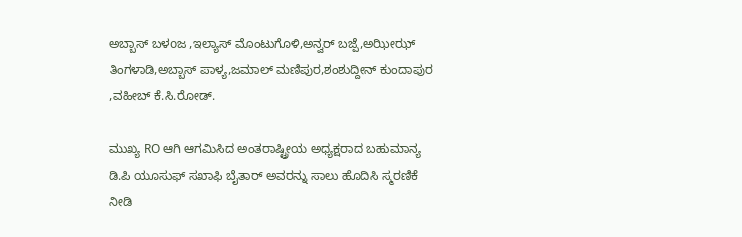ಅಬ್ಬಾಸ್ ಬಳoಜ ,ಇಲ್ಯಾಸ್ ಮೊಂಟುಗೊಳಿ,ಅನ್ವರ್ ಬಜ್ಪೆ,ಅಝೀಝ್ ತಿಂಗಳಾಡಿ,ಅಬ್ಬಾಸ್ ಪಾಳ್ಯ,ಜಮಾಲ್ ಮಣಿಪುರ,ಶಂಶುದ್ದೀನ್ ಕುಂದಾಪುರ ,ವಹೀಬ್ ಕೆ.ಸಿ.ರೋಡ್.

ಮುಖ್ಯ RO ಆಗಿ ಆಗಮಿಸಿದ ಅಂತರಾಷ್ಟ್ರೀಯ ಅಧ್ಯಕ್ಷರಾದ ಬಹುಮಾನ್ಯ ಡಿ.ಪಿ ಯೂಸುಫ್ ಸಖಾಫಿ ಬೈತಾರ್ ಅವರನ್ನು ಸಾಲು ಹೊದಿಸಿ ಸ್ಮರಣಿಕೆ ನೀಡಿ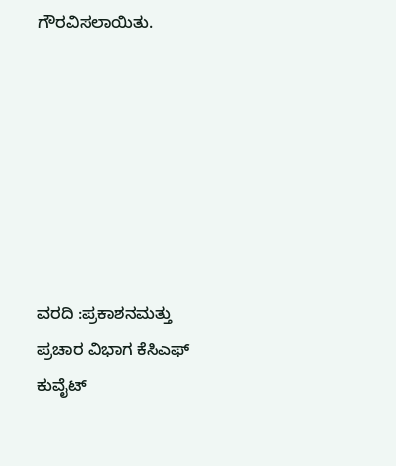ಗೌರವಿಸಲಾಯಿತು.







ವರದಿ :ಪ್ರಕಾಶನಮತ್ತು ಪ್ರಚಾರ ವಿಭಾಗ ಕೆಸಿಎಫ್ ಕುವೈಟ್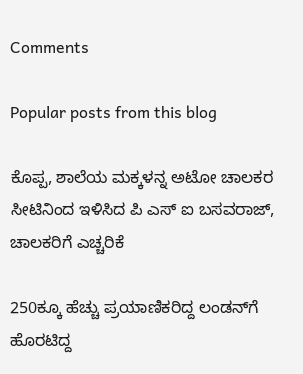Comments

Popular posts from this blog

ಕೊಪ್ಪ, ಶಾಲೆಯ ಮಕ್ಕಳನ್ನ ಅಟೋ ಚಾಲಕರ ಸೀಟಿನಿಂದ ಇಳಿಸಿದ ಪಿ ಎಸ್ ಐ ಬಸವರಾಜ್, ಚಾಲಕರಿಗೆ ಎಚ್ಚರಿಕೆ

250ಕ್ಕೂ ಹೆಚ್ಚು ಪ್ರಯಾಣಿಕರಿದ್ದ ಲಂಡನ್‌ಗೆ ಹೊರಟಿದ್ದ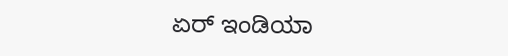ಏರ್ ಇಂಡಿಯಾ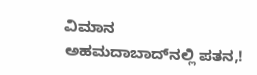ವಿಮಾನ ಅಹಮದಾಬಾದ್‌ನಲ್ಲಿ ಪತನ,!